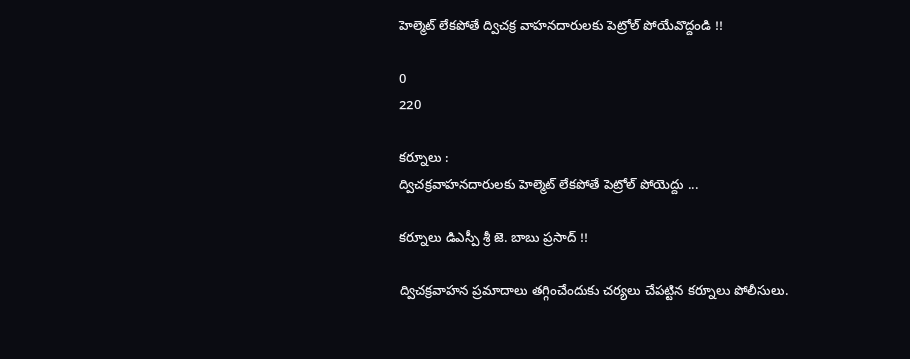హెల్మెట్ లేకపోతే ద్విచక్ర వాహనదారులకు పెట్రోల్ పోయేవొద్దండి !!

0
220

కర్నూలు :
ద్విచక్రవాహనదారులకు హెల్మెట్ లేకపోతే పెట్రోల్ పోయెద్దు ...

కర్నూలు డిఎస్పీ శ్రీ జె. బాబు ప్రసాద్ !!

ద్విచక్రవాహన ప్రమాదాలు తగ్గించేందుకు చర్యలు చేపట్టిన కర్నూలు పోలీసులు.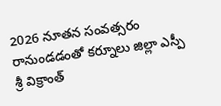2026 నూతన సంవత్సరం రానుండడంతో కర్నూలు జిల్లా ఎస్పీ శ్రీ విక్రాంత్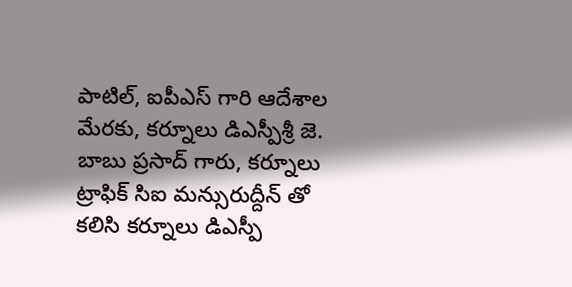పాటిల్, ఐపీఎస్ గారి ఆదేశాల మేరకు, కర్నూలు డిఎస్పీశ్రీ జె. బాబు ప్రసాద్ గారు, కర్నూలు ట్రాఫిక్ సిఐ మన్సురుద్దీన్ తో కలిసి కర్నూలు డిఎస్పీ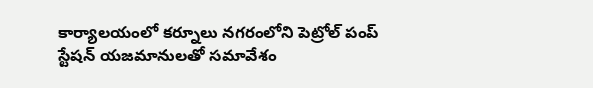కార్యాలయంలో కర్నూలు నగరంలోని పెట్రోల్ పంప్ స్టేషన్ యజమానులతో సమావేశం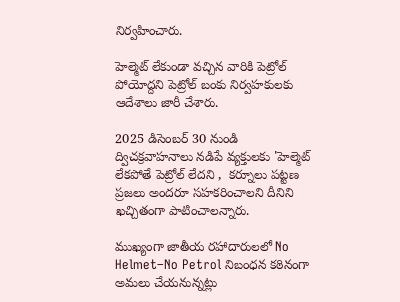నిర్వహించారు.

హెల్మెట్ లేకుండా వచ్చిన వారికి పెట్రోల్ పోయోద్దని పెట్రోల్ బంకు నిర్వహకులకు ఆదేశాలు జారీ చేశారు.

2025 డిసెంబర్ 30 నుండి ద్విచక్రవాహనాలు నడిపే వ్యక్తులకు 'హెల్మెట్ లేకపోతే పెట్రోల్ లేదని ,  కర్నూలు పట్టణ ప్రజలు అందరూ సహకరించాలని దీనిని ఖచ్చితంగా పాటించాలన్నారు.

ముఖ్యంగా జాతీయ రహాదారులలో No Helmet–No Petrol నిబంధన కఠినంగా అమలు చేయనున్నట్లు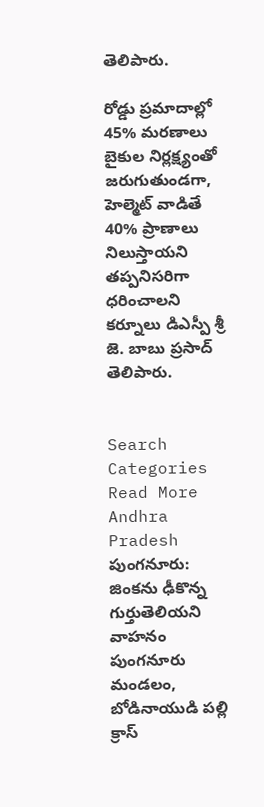తెలిపారు.

రోడ్డు ప్రమాదాల్లో 45% మరణాలు బైకుల నిర్లక్ష్యంతో జరుగుతుండగా, హెల్మెట్ వాడితే 40% ప్రాణాలు నిలుస్తాయని
తప్పనిసరిగా ధరించాలని  కర్నూలు డిఎస్పీ శ్రీ జె. బాబు ప్రసాద్  తెలిపారు.


Search
Categories
Read More
Andhra Pradesh
పుంగనూరు: జింకను ఢీకొన్న గుర్తుతెలియని వాహనం
పుంగనూరు మండలం, బోడినాయుడి పల్లి క్రాస్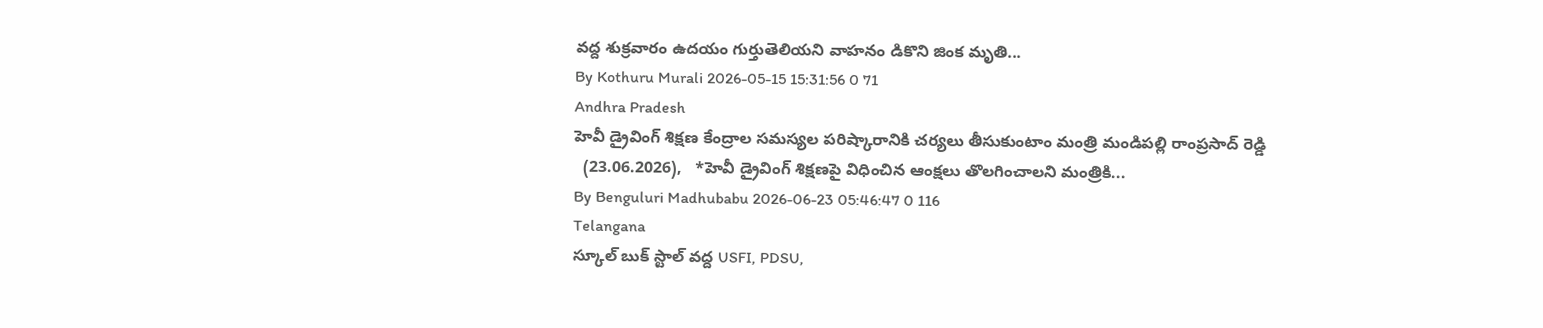వద్ద శుక్రవారం ఉదయం గుర్తుతెలియని వాహనం డికొని జింక మృతి...
By Kothuru Murali 2026-05-15 15:31:56 0 71
Andhra Pradesh
హెవీ డ్రైవింగ్ శిక్షణ కేంద్రాల సమస్యల పరిష్కారానికి చర్యలు తీసుకుంటాం మంత్రి మండిపల్లి రాంప్రసాద్ రెడ్డి
  (23.06.2026),   *హెవీ డ్రైవింగ్ శిక్షణపై విధించిన ఆంక్షలు తొలగించాలని మంత్రికి...
By Benguluri Madhubabu 2026-06-23 05:46:47 0 116
Telangana
స్కూల్ బుక్ స్టాల్‌ వద్ద USFI, PDSU,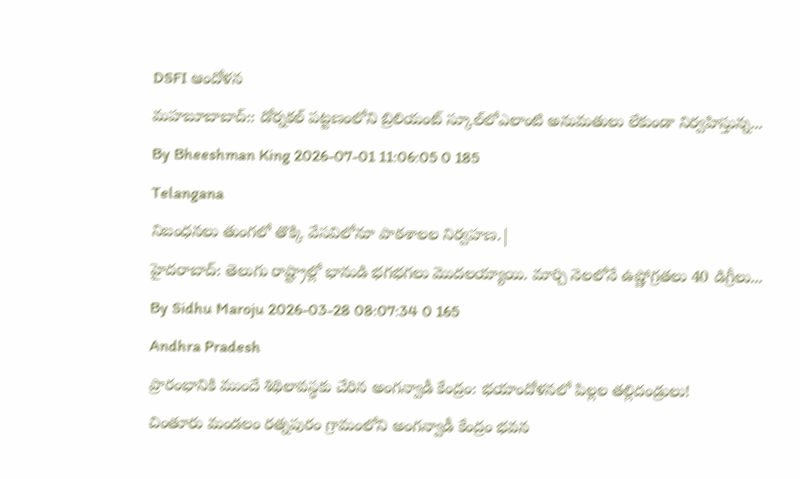DSFI ఆందోళన
మహబూబాబాద్:: డోర్నకల్ పట్టణంలోని బ్రిలియంట్ స్కూల్‌లోఎలాంటి అనుమతులు లేకుండా నిర్వహిస్తున్న...
By Bheeshman King 2026-07-01 11:06:05 0 185
Telangana
నిబంధనలు తుంగలో తొక్కి వేసవిలోనూ పాఠశాలల నిర్వహణ.|
హైదరాబాద్: తెలుగు రాష్ట్రాల్లో భానుడి భగభగలు మొదలయ్యాయి. మార్చి నెలలోనే ఉష్ణోగ్రతలు 40 డిగ్రీలు...
By Sidhu Maroju 2026-03-28 08:07:34 0 165
Andhra Pradesh
ప్రారంభానికి ముందే శిథిలావస్థకు చేరిన అంగన్వాడీ కేంద్రం: భయాందోళనలో పిల్లల తల్లిదండ్రులు!
చింతూరు మండలం రత్నపురం గ్రామంలోని అంగన్వాడీ కేంద్రం భవన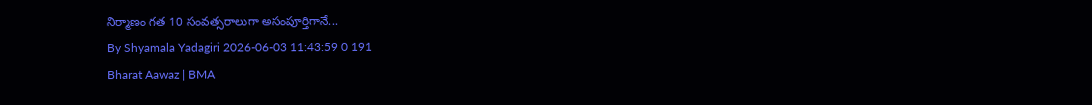నిర్మాణం గత 10 సంవత్సరాలుగా అసంపూర్తిగానే...
By Shyamala Yadagiri 2026-06-03 11:43:59 0 191
Bharat Aawaz | BMA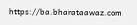https://ba.bharataawaz.com